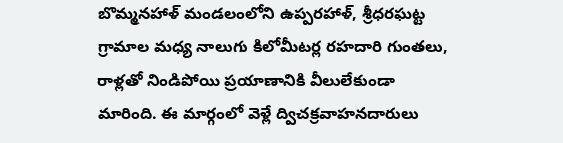బొమ్మనహాళ్ మండలంలోని ఉప్పరహాళ్, శ్రీధరఘట్ట గ్రామాల మధ్య నాలుగు కిలోమీటర్ల రహదారి గుంతలు, రాళ్లతో నిండిపోయి ప్రయాణానికి వీలులేకుండా మారింది. ఈ మార్గంలో వెళ్లే ద్విచక్రవాహనదారులు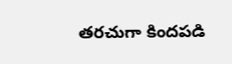తరచుగా కిందపడి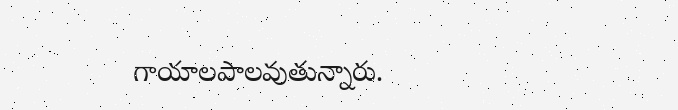గాయాలపాలవుతున్నారు.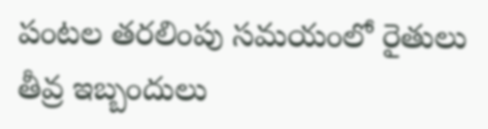పంటల తరలింపు సమయంలో రైతులు తీవ్ర ఇబ్బందులు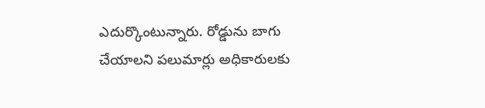ఎదుర్కొంటున్నారు. రోడ్డును బాగు చేయాలని పలుమార్లు అధికారులకు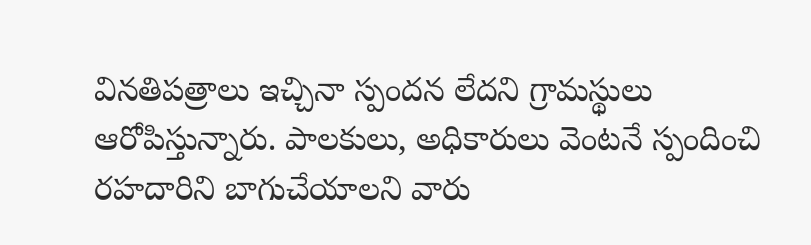వినతిపత్రాలు ఇచ్చినా స్పందన లేదని గ్రామస్థులు ఆరోపిస్తున్నారు. పాలకులు, అధికారులు వెంటనే స్పందించి రహదారిని బాగుచేయాలని వారు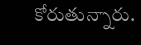కోరుతున్నారు.